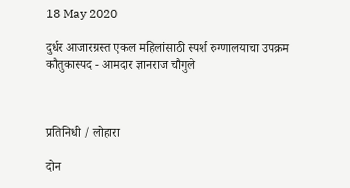18 May 2020

दुर्धर आजारग्रस्त एकल महिलांसाठी स्पर्श रुग्णालयाचा उपक्रम कौतुकास्पद - आमदार ज्ञानराज चौगुले



प्रतिनिधी / लोहारा

दोन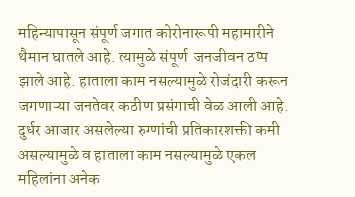महिन्यापासून संपूर्ण जगात कोरोनारूपी महामारीने थैमान घातले आहे. त्यामुळे संपूर्ण  जनजीवन ठप्प झाले आहे. हाताला काम नसल्यामुळे रोजंदारी करून जगणाऱ्या जनतेवर कठीण प्रसंगाची वेळ आली आहे. दुर्धर आजार असलेल्या रुग्णांची प्रतिकारशक्ती कमी असल्यामुळे व हाताला काम नसल्यामुळे एकल महिलांना अनेक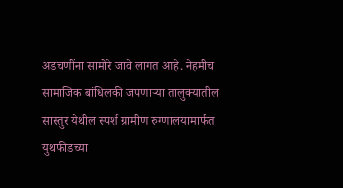अडचणींना सामोरे जावे लागत आहे. नेहमीच सामाजिक बांधिलकी जपणाऱ्या तालुक्यातील सास्तुर येथील स्पर्श ग्रामीण रुग्णालयामार्फत युथफीडच्या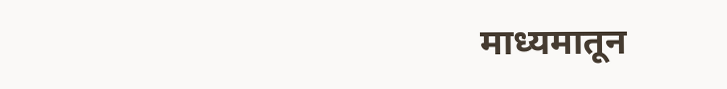माध्यमातून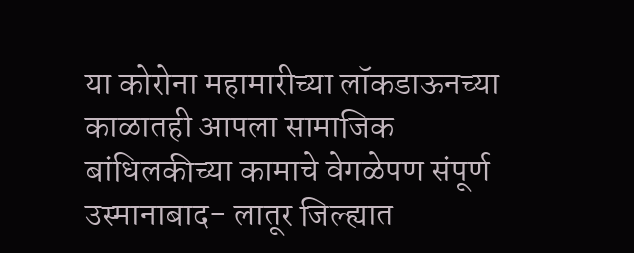या कोरोना महामारीच्या लॉकडाऊनच्या काळातही आपला सामाजिक बांधिलकीच्या कामाचे वेगळेपण संपूर्ण उस्मानाबाद- लातूर जिल्ह्यात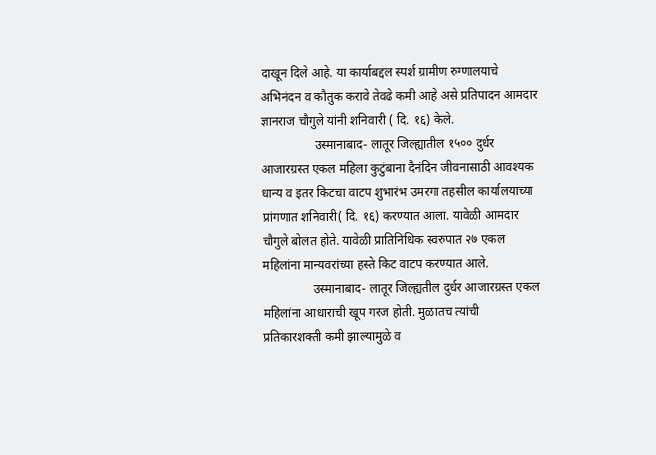दाखून दिले आहे. या कार्याबद्दल स्पर्श ग्रामीण रुग्णालयाचे अभिनंदन व कौतुक करावे तेवढे कमी आहे असे प्रतिपादन आमदार ज्ञानराज चौगुले यांनी शनिवारी ( दि. १६) केले.
                 उस्मानाबाद- लातूर जिल्ह्यातील १५०० दुर्धर आजारग्रस्त एकल महिला कुटुंबाना दैनंदिन जीवनासाठी आवश्यक धान्य व इतर किटचा वाटप शुभारंभ उमरगा तहसील कार्यालयाच्या प्रांगणात शनिवारी( दि. १६) करण्यात आला. यावेळी आमदार चौगुले बोलत होते. यावेळी प्रातिनिधिक स्वरुपात २७ एकल महिलांना मान्यवरांच्या हस्ते किट वाटप करण्यात आले.
                उस्मानाबाद- लातूर जिल्ह्यतील दुर्धर आजारग्रस्त एकल महिलांना आधाराची खूप गरज होती. मुळातच त्यांची प्रतिकारशक्ती कमी झाल्यामुळे व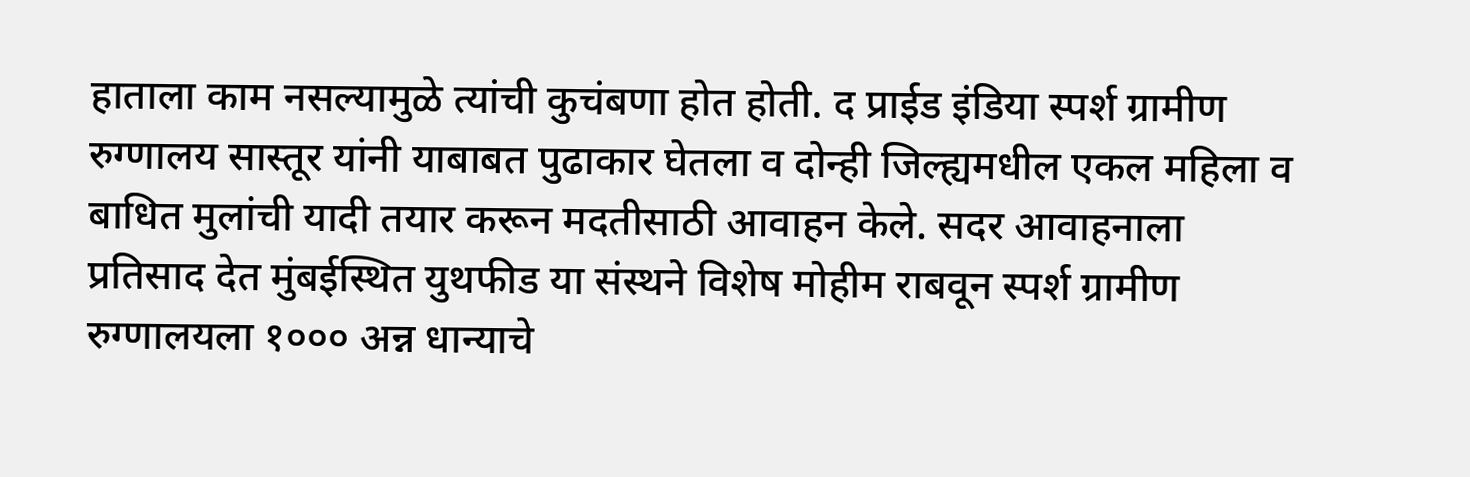हाताला काम नसल्यामुळे त्यांची कुचंबणा होत होती. द प्राईड इंडिया स्पर्श ग्रामीण रुग्णालय सास्तूर यांनी याबाबत पुढाकार घेतला व दोन्ही जिल्ह्यमधील एकल महिला व बाधित मुलांची यादी तयार करून मदतीसाठी आवाहन केले. सदर आवाहनाला प्रतिसाद देत मुंबईस्थित युथफीड या संस्थने विशेष मोहीम राबवून स्पर्श ग्रामीण रुग्णालयला १००० अन्न धान्याचे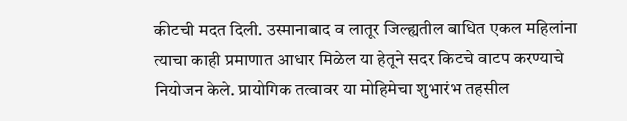कीटची मदत दिली. उस्मानाबाद व लातूर जिल्ह्यतील बाधित एकल महिलांना त्याचा काही प्रमाणात आधार मिळेल या हेतूने सदर किटचे वाटप करण्याचे नियोजन केले. प्रायोगिक तत्वावर या मोहिमेचा शुभारंभ तहसील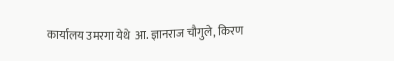कार्यालय उमरगा येथे  आ. ज्ञानराज चौगुले, किरण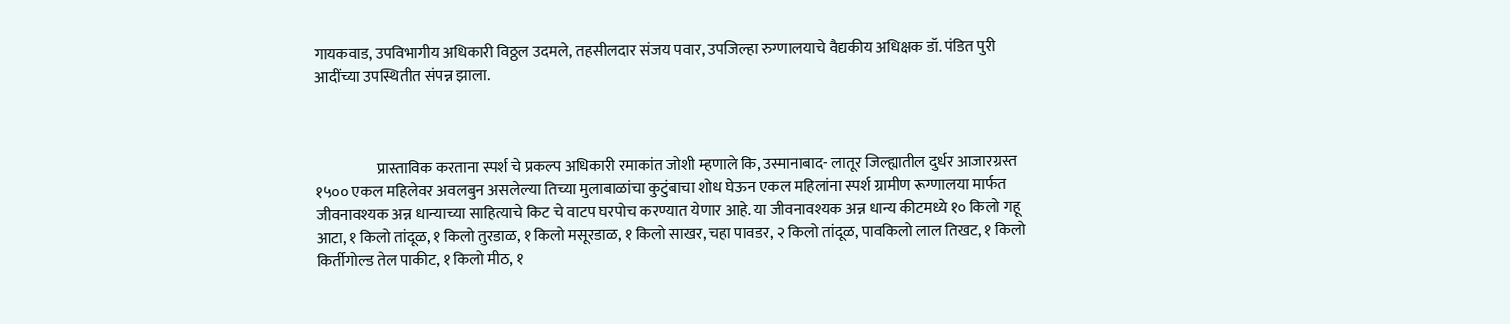गायकवाड, उपविभागीय अधिकारी विठ्ठल उदमले, तहसीलदार संजय पवार, उपजिल्हा रुग्णालयाचे वैद्यकीय अधिक्षक डॉ. पंडित पुरी आदींच्या उपस्थितीत संपन्न झाला.



                    प्रास्ताविक करताना स्पर्श चे प्रकल्प अधिकारी रमाकांत जोशी म्हणाले कि, उस्मानाबाद- लातूर जिल्ह्यातील दुर्धर आजारग्रस्त १५०० एकल महिलेवर अवलबुन असलेल्या तिच्या मुलाबाळांचा कुटुंबाचा शोध घेऊन एकल महिलांना स्पर्श ग्रामीण रूग्णालया मार्फत जीवनावश्यक अन्न धान्याच्या साहित्याचे किट चे वाटप घरपोच करण्यात येणार आहे. या जीवनावश्यक अन्न धान्य कीटमध्ये १० किलो गहू आटा, १ किलो तांदूळ, १ किलो तुरडाळ, १ किलो मसूरडाळ, १ किलो साखर, चहा पावडर, २ किलो तांदूळ, पावकिलो लाल तिखट, १ किलो किर्तीगोल्ड तेल पाकीट, १ किलो मीठ, १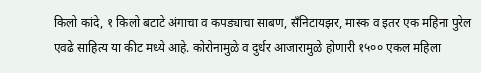किलो कांदे, १ किलो बटाटे अंगाचा व कपड्याचा साबण, सँनिटायझर, मास्क व इतर एक महिना पुरेल एवढे साहित्य या कीट मध्ये आहे. कोरोनामुळे व दुर्धर आजारामुळे होणारी १५०० एकल महिला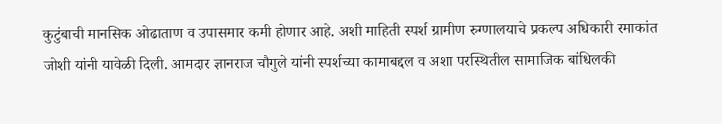कुटुंबाची मानसिक ओढाताण व उपासमार कमी होणार आहे. अशी माहिती स्पर्श ग्रामीण रुग्णालयाचे प्रकल्प अधिकारी रमाकांत जोशी यांनी यावेळी दिली. आमदार ज्ञानराज चौगुले यांनी स्पर्शच्या कामाबद्दल व अशा परस्थितील सामाजिक बांधिलकी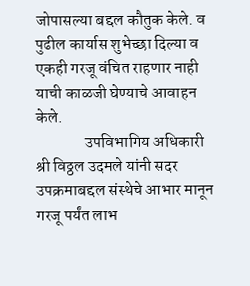जोपासल्या बद्दल कौतुक केले. व पुढील कार्यास शुभेच्छा दिल्या व एकही गरजू वंचित राहणार नाही याची काळजी घेण्याचे आवाहन केले.
               उपविभागिय अधिकारी श्री विठ्ठल उदमले यांनी सदर उपक्रमाबद्दल संस्थेचे आभार मानून गरजू पर्यंत लाभ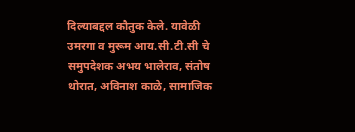दिल्याबद्दल कौतुक केले. यावेळी उमरगा व मुरूम आय.सी.टी.सी चे समुपदेशक अभय भालेराव, संतोष थोरात, अविनाश काळे, सामाजिक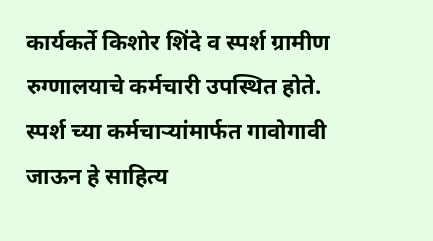कार्यकर्ते किशोर शिंदे व स्पर्श ग्रामीण रुग्णालयाचे कर्मचारी उपस्थित होते. स्पर्श च्या कर्मचाऱ्यांमार्फत गावोगावी जाऊन हे साहित्य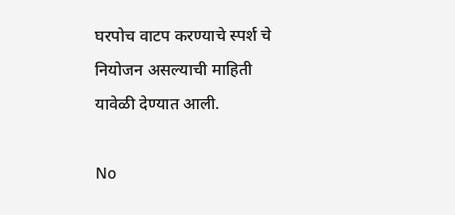घरपोच वाटप करण्याचे स्पर्श चे नियोजन असल्याची माहिती यावेळी देण्यात आली.

No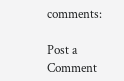comments:

Post a Comment